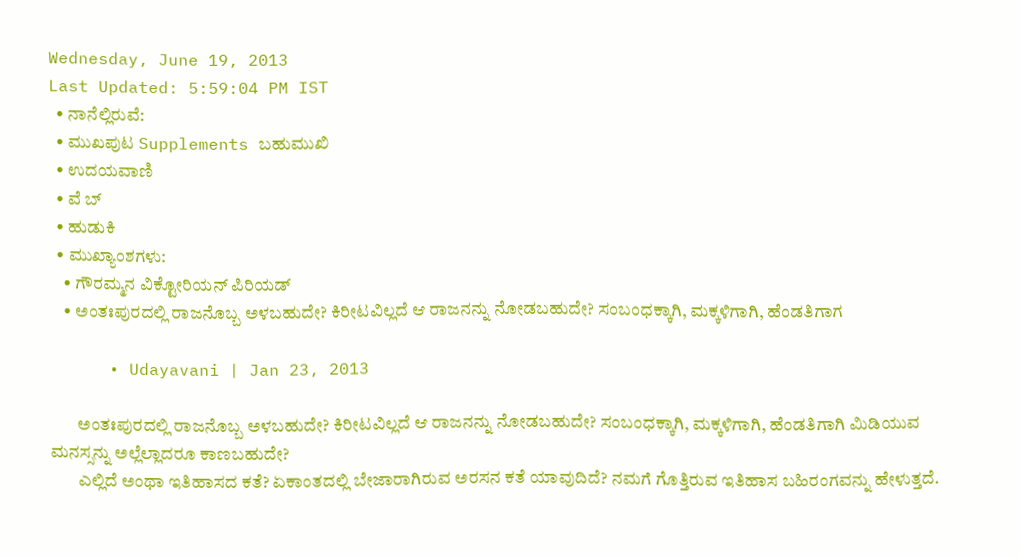Wednesday, June 19, 2013
Last Updated: 5:59:04 PM IST
  • ನಾನೆಲ್ಲಿರುವೆ:
  • ಮುಖಪುಟ Supplements ಬಹುಮುಖಿ
  • ಉದಯವಾಣಿ
  • ವೆ ಬ್
  • ಹುಡುಕಿ
  • ಮುಖ್ಯಾಂಶಗಳು:
    • ಗೌರಮ್ಮನ ವಿಕ್ಟೋರಿಯನ್‌ ಪಿರಿಯಡ್‌
    • ಅಂತಃಪುರದಲ್ಲಿ ರಾಜನೊಬ್ಬ ಅಳಬಹುದೇ? ಕಿರೀಟವಿಲ್ಲದೆ ಆ ರಾಜನನ್ನು ನೋಡಬಹುದೇ? ಸಂಬಂಧಕ್ಕಾಗಿ, ಮಕ್ಕಳಿಗಾಗಿ, ಹೆಂಡತಿಗಾಗ

      • Udayavani | Jan 23, 2013

        ಅಂತಃಪುರದಲ್ಲಿ ರಾಜನೊಬ್ಬ ಅಳಬಹುದೇ? ಕಿರೀಟವಿಲ್ಲದೆ ಆ ರಾಜನನ್ನು ನೋಡಬಹುದೇ? ಸಂಬಂಧಕ್ಕಾಗಿ, ಮಕ್ಕಳಿಗಾಗಿ, ಹೆಂಡತಿಗಾಗಿ ಮಿಡಿಯುವ ಮನಸ್ಸನ್ನು ಅಲ್ಲೆಲ್ಲಾದರೂ ಕಾಣಬಹುದೇ?
        ಎಲ್ಲಿದೆ ಅಂಥಾ ಇತಿಹಾಸದ ಕತೆ? ಏಕಾಂತದಲ್ಲಿ ಬೇಜಾರಾಗಿರುವ ಅರಸನ ಕತೆ ಯಾವುದಿದೆ? ನಮಗೆ ಗೊತ್ತಿರುವ ಇತಿಹಾಸ ಬಹಿರಂಗವನ್ನು ಹೇಳುತ್ತದೆ.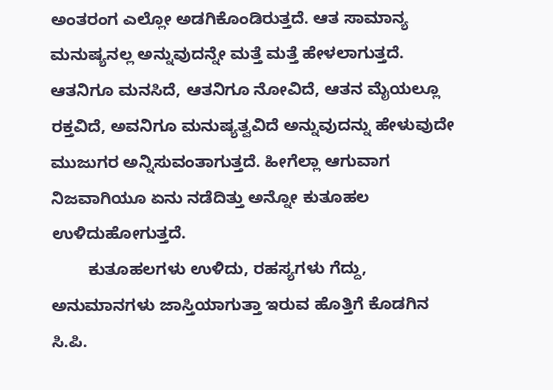ಅಂತರಂಗ ಎಲ್ಲೋ ಅಡಗಿಕೊಂಡಿರುತ್ತದೆ. ಆತ ಸಾಮಾನ್ಯ ಮನುಷ್ಯನಲ್ಲ ಅನ್ನುವುದನ್ನೇ ಮತ್ತೆ ಮತ್ತೆ ಹೇಳಲಾಗುತ್ತದೆ. ಆತನಿಗೂ ಮನಸಿದೆ, ಆತನಿಗೂ ನೋವಿದೆ, ಆತನ ಮೈಯಲ್ಲೂ ರಕ್ತವಿದೆ, ಅವನಿಗೂ ಮನುಷ್ಯತ್ವವಿದೆ ಅನ್ನುವುದನ್ನು ಹೇಳುವುದೇ ಮುಜುಗರ ಅನ್ನಿಸುವಂತಾಗುತ್ತದೆ. ಹೀಗೆಲ್ಲಾ ಆಗುವಾಗ ನಿಜವಾಗಿಯೂ ಏನು ನಡೆದಿತ್ತು ಅನ್ನೋ ಕುತೂಹಲ ಉಳಿದುಹೋಗುತ್ತದೆ.
        ಕುತೂಹಲಗಳು ಉಳಿದು, ರಹಸ್ಯಗಳು ಗೆದ್ದು, ಅನುಮಾನಗಳು ಜಾಸ್ತಿಯಾಗುತ್ತಾ ಇರುವ ಹೊತ್ತಿಗೆ ಕೊಡಗಿನ ಸಿ.ಪಿ.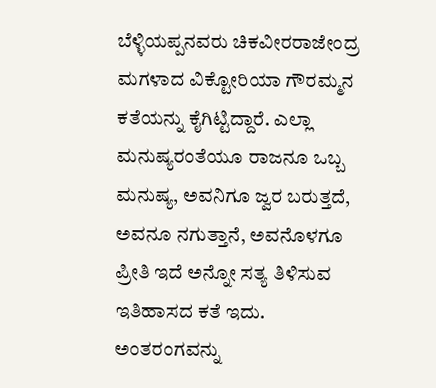ಬೆಳ್ಳಿಯಪ್ಪನವರು ಚಿಕವೀರರಾಜೇಂದ್ರ ಮಗಳಾದ ವಿಕ್ಟೋರಿಯಾ ಗೌರಮ್ಮನ ಕತೆಯನ್ನು ಕೈಗಿಟ್ಟಿದ್ದಾರೆ. ಎಲ್ಲಾ ಮನುಷ್ಯರಂತೆಯೂ ರಾಜನೂ ಒಬ್ಬ ಮನುಷ್ಯ, ಅವನಿಗೂ ಜ್ವರ ಬರುತ್ತದೆ, ಅವನೂ ನಗುತ್ತಾನೆ, ಅವನೊಳಗೂ ಪ್ರೀತಿ ಇದೆ ಅನ್ನೋ ಸತ್ಯ ತಿಳಿಸುವ ಇತಿಹಾಸದ ಕತೆ ಇದು. ಅಂತರಂಗವನ್ನು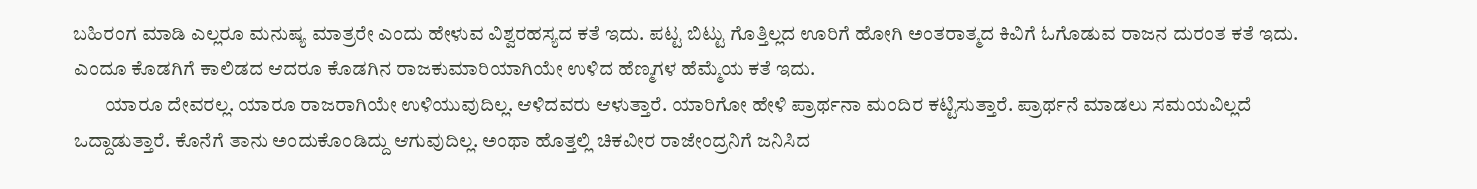ಬಹಿರಂಗ ಮಾಡಿ ಎಲ್ಲರೂ ಮನುಷ್ಯ ಮಾತ್ರರೇ ಎಂದು ಹೇಳುವ ವಿಶ್ವರಹಸ್ಯದ ಕತೆ ಇದು. ಪಟ್ಟ ಬಿಟ್ಟು ಗೊತ್ತಿಲ್ಲದ ಊರಿಗೆ ಹೋಗಿ ಅಂತರಾತ್ಮದ ಕಿವಿಗೆ ಓಗೊಡುವ ರಾಜನ ದುರಂತ ಕತೆ ಇದು. ಎಂದೂ ಕೊಡಗಿಗೆ ಕಾಲಿಡದ ಆದರೂ ಕೊಡಗಿನ ರಾಜಕುಮಾರಿಯಾಗಿಯೇ ಉಳಿದ ಹೆಣ್ಮಗಳ ಹೆಮ್ಮೆಯ ಕತೆ ಇದು.
        ಯಾರೂ ದೇವರಲ್ಲ. ಯಾರೂ ರಾಜರಾಗಿಯೇ ಉಳಿಯುವುದಿಲ್ಲ. ಆಳಿದವರು ಆಳುತ್ತಾರೆ. ಯಾರಿಗೋ ಹೇಳಿ ಪ್ರಾರ್ಥನಾ ಮಂದಿರ ಕಟ್ಟಿಸುತ್ತಾರೆ. ಪ್ರಾರ್ಥನೆ ಮಾಡಲು ಸಮಯವಿಲ್ಲದೆ ಒದ್ದಾಡುತ್ತಾರೆ. ಕೊನೆಗೆ ತಾನು ಅಂದುಕೊಂಡಿದ್ದು ಆಗುವುದಿಲ್ಲ. ಅಂಥಾ ಹೊತ್ತಲ್ಲಿ ಚಿಕವೀರ ರಾಜೇಂದ್ರನಿಗೆ ಜನಿಸಿದ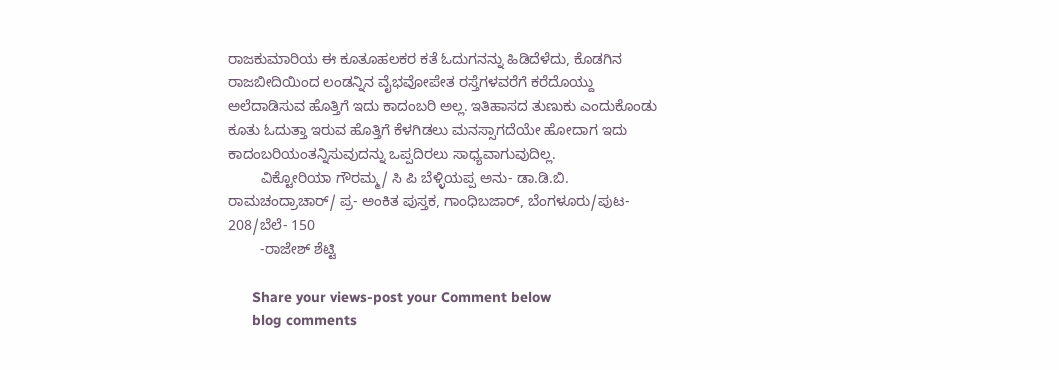ರಾಜಕುಮಾರಿಯ ಈ ಕೂತೂಹಲಕರ ಕತೆ ಓದುಗನನ್ನು ಹಿಡಿದೆಳೆದು, ಕೊಡಗಿನ ರಾಜಬೀದಿಯಿಂದ ಲಂಡನ್ನಿನ ವೈಭವೋಪೇತ ರಸ್ತೆಗಳವರೆಗೆ ಕರೆದೊಯ್ದು ಅಲೆದಾಡಿಸುವ ಹೊತ್ತಿಗೆ ಇದು ಕಾದಂಬರಿ ಅಲ್ಲ. ಇತಿಹಾಸದ ತುಣುಕು ಎಂದುಕೊಂಡು ಕೂತು ಓದುತ್ತಾ ಇರುವ ಹೊತ್ತಿಗೆ ಕೆಳಗಿಡಲು ಮನಸ್ಸಾಗದೆಯೇ ಹೋದಾಗ ಇದು ಕಾದಂಬರಿಯಂತನ್ನಿಸುವುದನ್ನು ಒಪ್ಪದಿರಲು ಸಾಧ್ಯವಾಗುವುದಿಲ್ಲ.
        ವಿಕ್ಟೋರಿಯಾ ಗೌರಮ್ಮ/ ಸಿ ಪಿ ಬೆಳ್ಳಿಯಪ್ಪ ಅನು- ಡಾ.ಡಿ.ಬಿ. ರಾಮಚಂದ್ರಾಚಾರ್‌/ ಪ್ರ- ಅಂಕಿತ ಪುಸ್ತಕ, ಗಾಂಧಿಬಜಾರ್‌, ಬೆಂಗಳೂರು/ಪುಟ- 208/ಬೆಲೆ- 150
        -ರಾಜೇಶ್‌ ಶೆಟ್ಟಿ

      Share your views-post your Comment below
      blog comments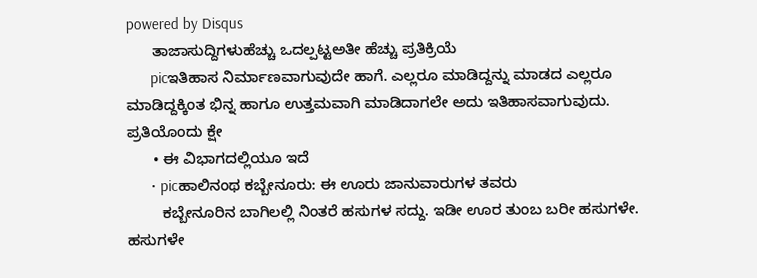powered by Disqus
      ತಾಜಾಸುದ್ದಿಗಳುಹೆಚ್ಚು ಒದಲ್ಪಟ್ಟಅತೀ ಹೆಚ್ಚು ಪ್ರತಿಕ್ರಿಯೆ
      picಇತಿಹಾಸ ನಿರ್ಮಾಣವಾಗುವುದೇ ಹಾಗೆ. ಎಲ್ಲರೂ ಮಾಡಿದ್ದನ್ನು ಮಾಡದ ಎಲ್ಲರೂ ಮಾಡಿದ್ದಕ್ಕಿಂತ ಭಿನ್ನ ಹಾಗೂ ಉತ್ತಮವಾಗಿ ಮಾಡಿದಾಗಲೇ ಅದು ಇತಿಹಾಸವಾಗುವುದು. ಪ್ರತಿಯೊಂದು ಕ್ಷೇ
      • ಈ ವಿಭಾಗದಲ್ಲಿಯೂ ಇದೆ
      • picಹಾಲಿನಂಥ ಕಬ್ಬೇನೂರು: ಈ ಊರು ಜಾನುವಾರುಗಳ ತವರು
        ಕಬ್ಬೇನೂರಿನ ಬಾಗಿಲಲ್ಲಿ ನಿಂತರೆ ಹಸುಗಳ ಸದ್ದು. ಇಡೀ ಊರ ತುಂಬ ಬರೀ ಹಸುಗಳೇ. ಹಸುಗಳೇ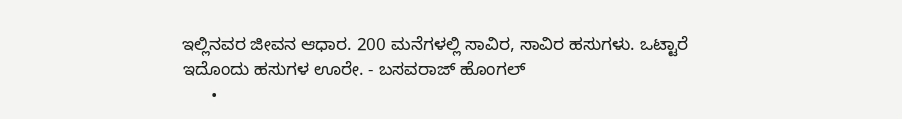ಇಲ್ಲಿನವರ ಜೀವನ ಆಧಾರ. 200 ಮನೆಗಳಲ್ಲಿ ಸಾವಿರ, ಸಾವಿರ ಹಸುಗಳು. ಒಟ್ಟಾರೆ ಇದೊಂದು ಹಸುಗಳ ಊರೇ. - ಬಸವರಾಜ್‌ ಹೊಂಗಲ್‌
      •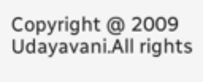Copyright @ 2009 Udayavani.All rights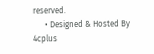reserved.
      • Designed & Hosted By 4cplus